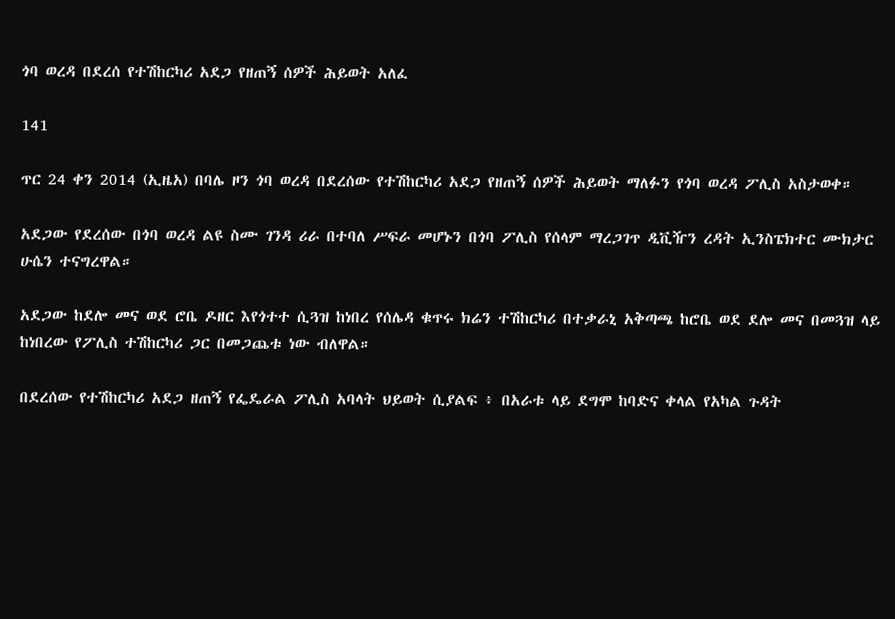ጎባ ወረዳ በደረሰ የተሽከርካሪ አደጋ የዘጠኝ ሰዎች ሕይወት አለፈ

141

ጥር 24 ቀን 2014 (ኢዜአ) በባሌ ዞን ጎባ ወረዳ በደረሰው የተሽከርካሪ አደጋ የዘጠኝ ሰዎች ሕይወት ማለፉን የጎባ ወረዳ ፖሊስ አስታወቀ።

አደጋው የደረሰው በጎባ ወረዳ ልዩ ስሙ ገንዳ ሪራ በተባለ ሥፍራ መሆኑን በጎባ ፖሊስ የሰላም ማረጋገጥ ዲቪዥን ረዳት ኢንስፔክተር ሙክታር ሁሴን ተናግረዋል።

አደጋው ከደሎ መና ወደ ሮቤ ዶዘር እየጎተተ ሲጓዝ ከነበረ የሰሌዳ ቁጥሩ ክሬን ተሽከርካሪ በተቃራኒ አቅጣጫ ከሮቤ ወደ ደሎ መና በመጓዝ ላይ ከነበረው የፖሊስ ተሽከርካሪ ጋር በመጋጨቱ ነው ብለዋል።

በደረሰው የተሽከርካሪ አደጋ ዘጠኝ የፌዴራል ፖሊስ አባላት ህይወት ሲያልፍ ፥ በአራቱ ላይ ደግሞ ከባድና ቀላል የአካል ጉዳት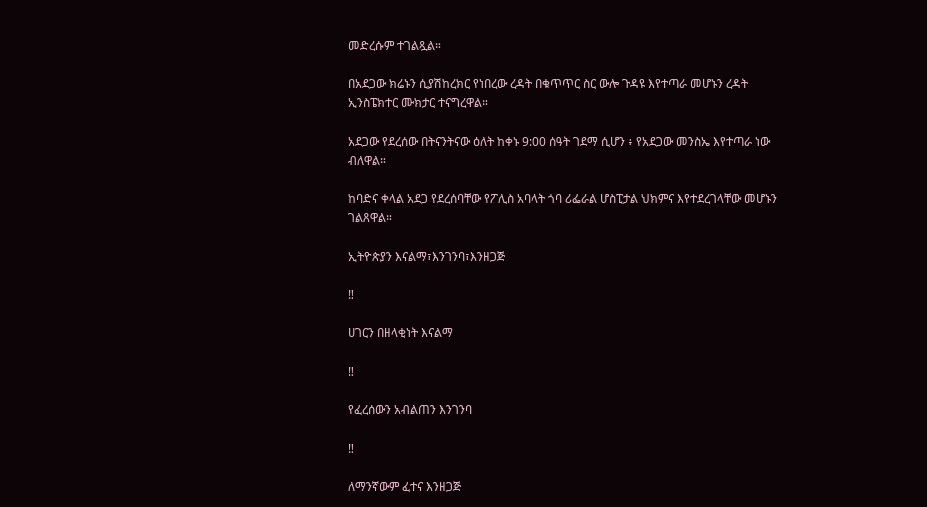መድረሱም ተገልጿል።

በአደጋው ክሬኑን ሲያሽከረክር የነበረው ረዳት በቁጥጥር ስር ውሎ ጉዳዩ እየተጣራ መሆኑን ረዳት ኢንስፔክተር ሙክታር ተናግረዋል።

አደጋው የደረሰው በትናንትናው ዕለት ከቀኑ 9:00 ሰዓት ገደማ ሲሆን ፥ የአደጋው መንስኤ እየተጣራ ነው ብለዋል።

ከባድና ቀላል አደጋ የደረሰባቸው የፖሊስ አባላት ጎባ ሪፌራል ሆስፒታል ህክምና እየተደረገላቸው መሆኑን ገልጸዋል።

ኢትዮጵያን እናልማ፣እንገንባ፣እንዘጋጅ

‼

ሀገርን በዘላቂነት እናልማ

‼

የፈረሰውን አብልጠን እንገንባ

‼

ለማንኛውም ፈተና እንዘጋጅ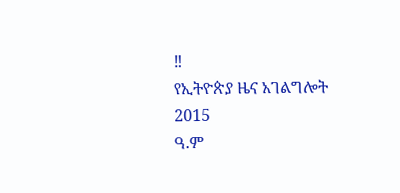‼
የኢትዮጵያ ዜና አገልግሎት
2015
ዓ.ም